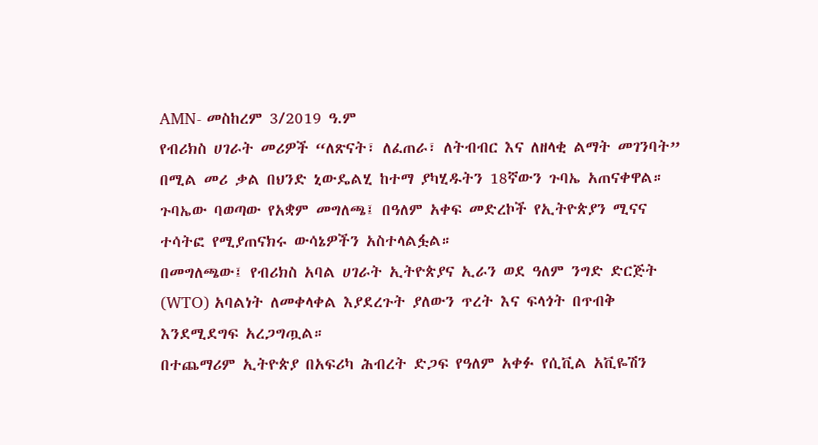AMN- መስከረም 3/2019 ዓ.ም
የብሪክስ ሀገራት መሪዎች “ለጽናት፣ ለፈጠራ፣ ለትብብር እና ለዘላቂ ልማት መገንባት” በሚል መሪ ቃል በህንድ ኒውዴልሂ ከተማ ያካሂዱትን 18ኛውን ጉባኤ አጠናቀዋል።
ጉባኤው ባወጣው የአቋም መግለጫ፤ በዓለም አቀፍ መድረኮች የኢትዮጵያን ሚናና ተሳትፎ የሚያጠናክሩ ውሳኔዎችን አስተላልፏል።
በመግለጫው፤ የብሪክስ አባል ሀገራት ኢትዮጵያና ኢራን ወደ ዓለም ንግድ ድርጅት (WTO) አባልነት ለመቀላቀል እያደረጉት ያለውን ጥረት እና ፍላጎት በጥብቅ እንደሚደግፍ አረጋግጧል።
በተጨማሪም ኢትዮጵያ በአፍሪካ ሕብረት ድጋፍ የዓለም አቀፉ የሲቪል አቪዬሽን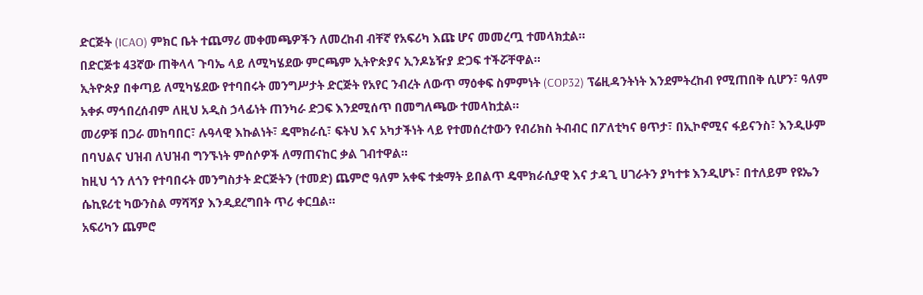ድርጅት (ICAO) ምክር ቤት ተጨማሪ መቀመጫዎችን ለመረከብ ብቸኛ የአፍሪካ እጩ ሆና መመረጧ ተመላክቷል።
በድርጅቱ 43ኛው ጠቅላላ ጉባኤ ላይ ለሚካሄደው ምርጫም ኢትዮጵያና ኢንዶኔዥያ ድጋፍ ተችሯቸዋል።
ኢትዮጵያ በቀጣይ ለሚካሄደው የተባበሩት መንግሥታት ድርጅት የአየር ንብረት ለውጥ ማዕቀፍ ስምምነት (COP32) ፕሬዚዳንትነት እንደምትረከብ የሚጠበቅ ሲሆን፣ ዓለም አቀፉ ማኅበረሰብም ለዚህ አዲስ ኃላፊነት ጠንካራ ድጋፍ እንደሚሰጥ በመግለጫው ተመላከቷል።
መሪዎቹ በጋራ መከባበር፣ ሉዓላዊ እኩልነት፣ ዴሞክራሲ፣ ፍትህ እና አካታችነት ላይ የተመሰረተውን የብሪክስ ትብብር በፖለቲካና ፀጥታ፣ በኢኮኖሚና ፋይናንስ፣ እንዲሁም በባህልና ህዝብ ለህዝብ ግንኙነት ምሰሶዎች ለማጠናከር ቃል ገብተዋል።
ከዚህ ጎን ለጎን የተባበሩት መንግስታት ድርጅትን (ተመድ) ጨምሮ ዓለም አቀፍ ተቋማት ይበልጥ ዴሞክራሲያዊ እና ታዳጊ ሀገራትን ያካተቱ እንዲሆኑ፣ በተለይም የዩኤን ሴኪዩሪቲ ካውንስል ማሻሻያ እንዲደረግበት ጥሪ ቀርቧል።
አፍሪካን ጨምሮ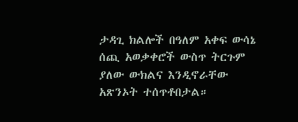ታዳጊ ክልሎች በዓለም አቀፍ ውሳኔ ሰጪ አወቃቀሮች ውስጥ ትርጉም ያለው ውክልና እንዲኖራቸው አጽንኦት ተሰጥቶበታል።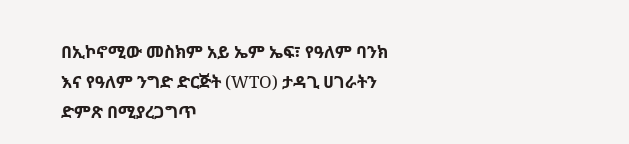በኢኮኖሚው መስክም አይ ኤም ኤፍ፣ የዓለም ባንክ እና የዓለም ንግድ ድርጅት (WTO) ታዳጊ ሀገራትን ድምጽ በሚያረጋግጥ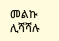መልኩ ሊሻሻሉ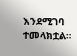እንደሚገባ ተመላክቷል።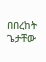በበረከት ጌታቸው